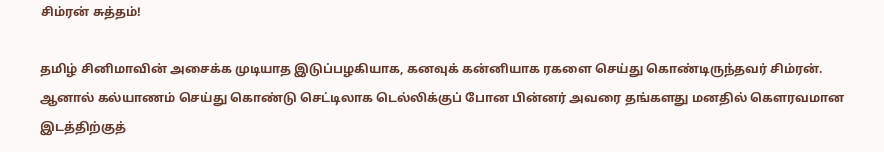சிம்ரன் சுத்தம்!

தமிழ் சினிமாவின் அசைக்க முடியாத இடுப்பழகியாக, கனவுக் கன்னியாக ரகளை செய்து கொண்டிருந்தவர் சிம்ரன்.
ஆனால் கல்யாணம் செய்து கொண்டு செட்டிலாக டெல்லிக்குப் போன பின்னர் அவரை தங்களது மனதில் கெளரவமான இடத்திற்குத்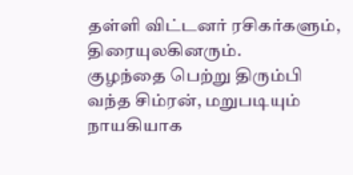தள்ளி விட்டனர் ரசிகர்களும், திரையுலகினரும்.
குழந்தை பெற்று திரும்பி வந்த சிம்ரன், மறுபடியும் நாயகியாக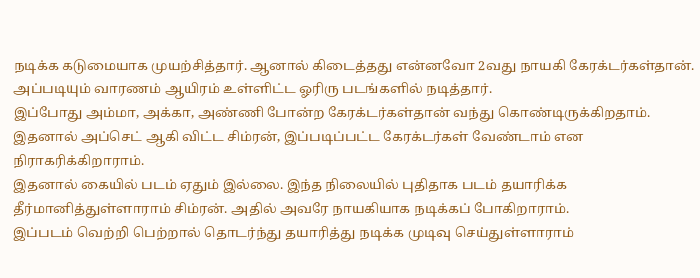நடிக்க கடுமையாக முயற்சித்தார். ஆனால் கிடைத்தது என்னவோ 2வது நாயகி கேரக்டர்கள்தான். அப்படியும் வாரணம் ஆயிரம் உள்ளிட்ட ஓரிரு படங்களில் நடித்தார்.
இப்போது அம்மா, அக்கா, அண்ணி போன்ற கேரக்டர்கள்தான் வந்து கொண்டிருக்கிறதாம். இதனால் அப்செட் ஆகி விட்ட சிம்ரன், இப்படிப்பட்ட கேரக்டர்கள் வேண்டாம் என நிராகரிக்கிறாராம்.
இதனால் கையில் படம் ஏதும் இல்லை. இந்த நிலையில் புதிதாக படம் தயாரிக்க தீர்மானித்துள்ளாராம் சிம்ரன். அதில் அவரே நாயகியாக நடிக்கப் போகிறாராம்.
இப்படம் வெற்றி பெற்றால் தொடர்ந்து தயாரித்து நடிக்க முடிவு செய்துள்ளாராம்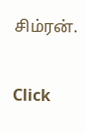சிம்ரன்.


Click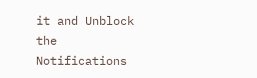it and Unblock the Notifications